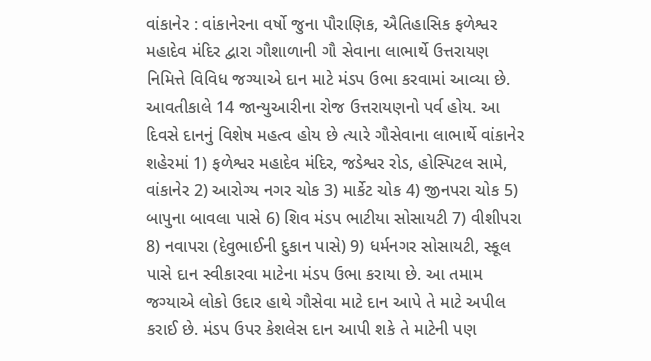વાંકાનેર : વાંકાનેરના વર્ષો જુના પૌરાણિક, ઐતિહાસિક ફળેશ્વર મહાદેવ મંદિર દ્વારા ગૌશાળાની ગૌ સેવાના લાભાર્થે ઉત્તરાયણ નિમિત્તે વિવિધ જગ્યાએ દાન માટે મંડપ ઉભા કરવામાં આવ્યા છે. આવતીકાલે 14 જાન્યુઆરીના રોજ ઉત્તરાયણનો પર્વ હોય. આ દિવસે દાનનું વિશેષ મહત્વ હોય છે ત્યારે ગૌસેવાના લાભાર્થે વાંકાનેર શહેરમાં 1) ફળેશ્વર મહાદેવ મંદિર, જડેશ્વર રોડ, હોસ્પિટલ સામે, વાંકાનેર 2) આરોગ્ય નગર ચોક 3) માર્કેટ ચોક 4) જીનપરા ચોક 5) બાપુના બાવલા પાસે 6) શિવ મંડપ ભાટીયા સોસાયટી 7) વીશીપરા 8) નવાપરા (દેવુભાઈની દુકાન પાસે) 9) ધર્મનગર સોસાયટી, સ્કૂલ પાસે દાન સ્વીકારવા માટેના મંડપ ઉભા કરાયા છે. આ તમામ જગ્યાએ લોકો ઉદાર હાથે ગૌસેવા માટે દાન આપે તે માટે અપીલ કરાઈ છે. મંડપ ઉપર કેશલેસ દાન આપી શકે તે માટેની પણ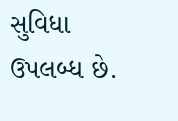સુવિધા ઉપલબ્ધ છે.